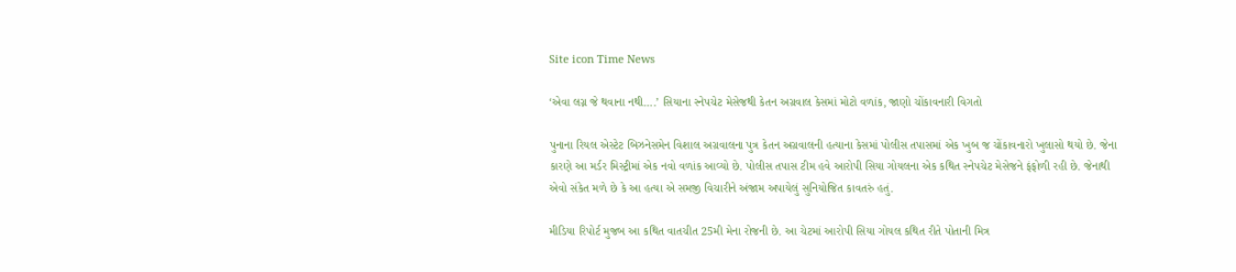Site icon Time News

‘એવા લગ્ન જે થવાના નથી….’ સિયાના સ્નેપચેટ મેસેજથી કેતન અગ્રવાલ કેસમાં મોટો વળાંક, જાણો ચોંકાવનારી વિગતો

પુનાના રિયલ એસ્ટેટ બિઝનેસમેન વિશાલ અગ્રવાલના પુત્ર કેતન અગ્રવાલની હત્યાના કેસમાં પોલીસ તપાસમાં એક ખુબ જ ચોંકાવનારો ખુલાસો થયો છે. જેના કારણે આ મર્ડર મિસ્ટ્રીમાં એક નવો વળાંક આવ્યો છે. પોલીસ તપાસ ટીમ હવે આરોપી સિયા ગોયલના એક કથિત સ્નેપચેટ મેસેજને ફંફોળી રહી છે. જેનાથી એવો સંકેત મળે છે કે આ હત્યા એ સમજી વિચારીને અંજામ અપાયેલું સુનિયોજિત કાવતરું હતું.

મીડિયા રિપોર્ટ મુજબ આ કથિત વાતચીત 25મી મેના રોજની છે. આ ચેટમાં આરોપી સિયા ગોયલ કથિત રીતે પોતાની મિત્ર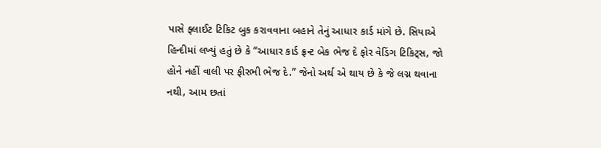પાસે ફ્લાઈટ ટિકિટ બુક કરાવવાના બહાને તેનું આધાર કાર્ડ માંગે છે. સિયાએ હિન્દીમાં લખ્યું હતું છે કે “આધાર કાર્ડ ફ્રન્ટ બેક ભેજ દે ફોર વેડિંગ ટિકિટ્સ, જો હોને નહીં વાલી પર ફીરભી ભેજ દે.” જેનો અર્થ એ થાય છે કે જે લગ્ન થવાના નથી, આમ છતાં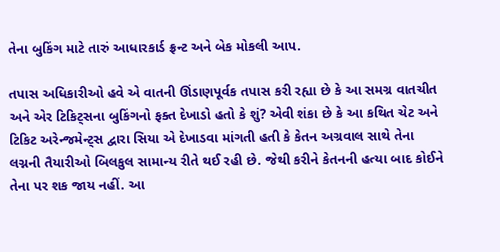તેના બુકિંગ માટે તારું આધારકાર્ડ ફ્રન્ટ અને બેક મોકલી આપ.

તપાસ અધિકારીઓ હવે એ વાતની ઊંડાણપૂર્વક તપાસ કરી રહ્યા છે કે આ સમગ્ર વાતચીત અને એર ટિકિટ્સના બુકિંગનો ફક્ત દેખાડો હતો કે શું? એવી શંકા છે કે આ કથિત ચેટ અને ટિકિટ અરેન્જમેન્ટ્સ દ્વારા સિયા એ દેખાડવા માંગતી હતી કે કેતન અગ્રવાલ સાથે તેના લગ્નની તૈયારીઓ બિલકુલ સામાન્ય રીતે થઈ રહી છે. જેથી કરીને કેતનની હત્યા બાદ કોઈને તેના પર શક જાય નહીં. આ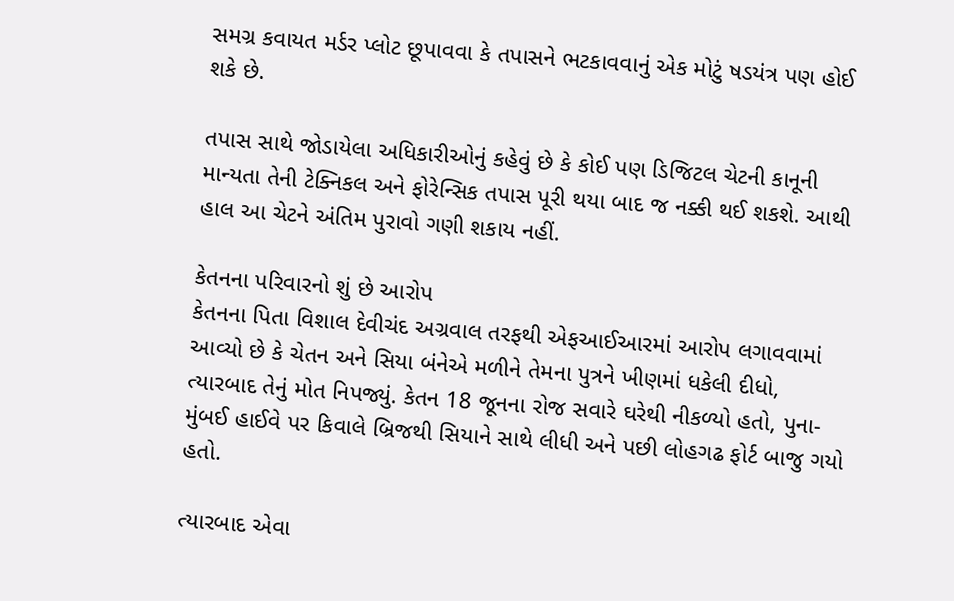સમગ્ર કવાયત મર્ડર પ્લોટ છૂપાવવા કે તપાસને ભટકાવવાનું એક મોટું ષડયંત્ર પણ હોઈ શકે છે.

તપાસ સાથે જોડાયેલા અધિકારીઓનું કહેવું છે કે કોઈ પણ ડિજિટલ ચેટની કાનૂની માન્યતા તેની ટેક્નિકલ અને ફોરેન્સિક તપાસ પૂરી થયા બાદ જ નક્કી થઈ શકશે. આથી હાલ આ ચેટને અંતિમ પુરાવો ગણી શકાય નહીં.

કેતનના પરિવારનો શું છે આરોપ
કેતનના પિતા વિશાલ દેવીચંદ અગ્રવાલ તરફથી એફઆઈઆરમાં આરોપ લગાવવામાં આવ્યો છે કે ચેતન અને સિયા બંનેએ મળીને તેમના પુત્રને ખીણમાં ધકેલી દીધો, ત્યારબાદ તેનું મોત નિપજ્યું. કેતન 18 જૂનના રોજ સવારે ઘરેથી નીકળ્યો હતો, પુના-મુંબઈ હાઈવે પર કિવાલે બ્રિજથી સિયાને સાથે લીધી અને પછી લોહગઢ ફોર્ટ બાજુ ગયો હતો.

ત્યારબાદ એવા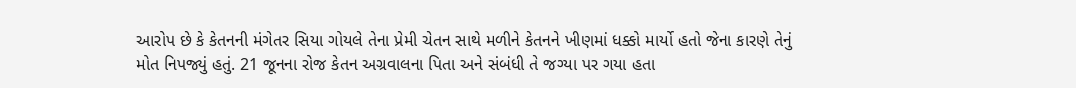આરોપ છે કે કેતનની મંગેતર સિયા ગોયલે તેના પ્રેમી ચેતન સાથે મળીને કેતનને ખીણમાં ધક્કો માર્યો હતો જેના કારણે તેનું મોત નિપજ્યું હતું. 21 જૂનના રોજ કેતન અગ્રવાલના પિતા અને સંબંધી તે જગ્યા પર ગયા હતા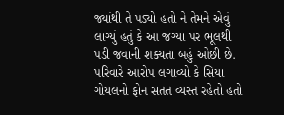જ્યાંથી તે પડ્યો હતો ને તેમને એવું લાગ્યું હતું કે આ જગ્યા પર ભૂલથી પડી જવાની શક્યતા બહું ઓછી છે. પરિવારે આરોપ લગાવ્યો કે સિયા ગોયલનો ફોન સતત વ્યસ્ત રહેતો હતો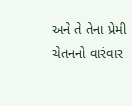અને તે તેના પ્રેમી ચેતનનો વારંવાર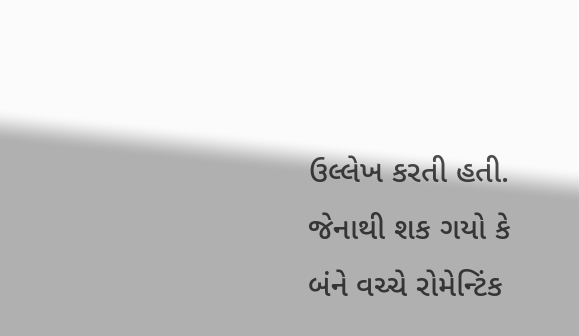ઉલ્લેખ કરતી હતી. જેનાથી શક ગયો કે બંને વચ્ચે રોમેન્ટિંક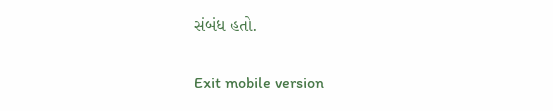સંબંધ હતો.

Exit mobile version